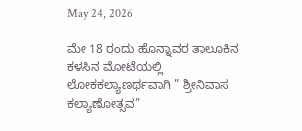May 24, 2026

ಮೇ 18 ರಂದು ಹೊನ್ನಾವರ ತಾಲೂಕಿನ ಕಳಸಿನ ಮೋಟೆಯಲ್ಲಿ ಲೋಕಕಲ್ಯಾಣರ್ಥವಾಗಿ ” ಶ್ರೀನಿವಾಸ ಕಲ್ಯಾಣೋತ್ಸವ”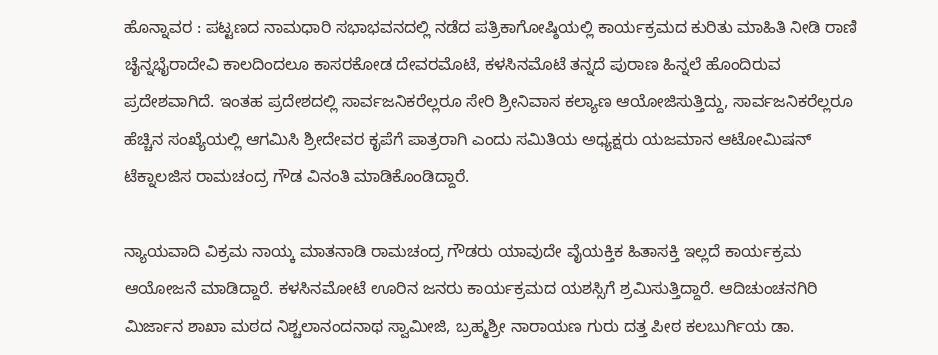ಹೊನ್ನಾವರ : ಪಟ್ಟಣದ ನಾಮಧಾರಿ ಸಭಾಭವನದಲ್ಲಿ ನಡೆದ ಪತ್ರಿಕಾಗೋಷ್ಠಿಯಲ್ಲಿ ಕಾರ್ಯಕ್ರಮದ ಕುರಿತು ಮಾಹಿತಿ ನೀಡಿ ರಾಣಿ ಚೈನ್ನಭೈರಾದೇವಿ ಕಾಲದಿಂದಲೂ ಕಾಸರಕೋಡ ದೇವರಮೊಟೆ, ಕಳಸಿನಮೊಟೆ ತನ್ನದೆ ಪುರಾಣ ಹಿನ್ನಲೆ ಹೊಂದಿರುವ ಪ್ರದೇಶವಾಗಿದೆ. ಇಂತಹ ಪ್ರದೇಶದಲ್ಲಿ ಸಾರ್ವಜನಿಕರೆಲ್ಲರೂ ಸೇರಿ ಶ್ರೀನಿವಾಸ ಕಲ್ಯಾಣ ಆಯೋಜಿಸುತ್ತಿದ್ದು, ಸಾರ್ವಜನಿಕರೆಲ್ಲರೂ ಹೆಚ್ಚಿನ ಸಂಖ್ಯೆಯಲ್ಲಿ ಆಗಮಿಸಿ ಶ್ರೀದೇವರ ಕೃಪೆಗೆ ಪಾತ್ರರಾಗಿ ಎಂದು ಸಮಿತಿಯ ಅಧ್ಯಕ್ಷರು ಯಜಮಾನ ಆಟೋಮಿಷನ್ ಟೆಕ್ನಾಲಜಿಸ ರಾಮಚಂದ್ರ ಗೌಡ ವಿನಂತಿ ಮಾಡಿಕೊಂಡಿದ್ದಾರೆ.

ನ್ಯಾಯವಾದಿ ವಿಕ್ರಮ ನಾಯ್ಕ ಮಾತನಾಡಿ ರಾಮಚಂದ್ರ ಗೌಡರು ಯಾವುದೇ ವೈಯಕ್ತಿಕ ಹಿತಾಸಕ್ತಿ ಇಲ್ಲದೆ ಕಾರ್ಯಕ್ರಮ ಆಯೋಜನೆ ಮಾಡಿದ್ದಾರೆ. ಕಳಸಿನಮೋಟೆ ಊರಿನ ಜನರು ಕಾರ್ಯಕ್ರಮದ ಯಶಸ್ಸಿಗೆ ಶ್ರಮಿಸುತ್ತಿದ್ದಾರೆ. ಆದಿಚುಂಚನಗಿರಿ ಮಿರ್ಜಾನ ಶಾಖಾ ಮಠದ ನಿಶ್ಚಲಾನಂದನಾಥ ಸ್ವಾಮೀಜಿ, ಬ್ರಹ್ಮಶ್ರೀ ನಾರಾಯಣ ಗುರು ದತ್ತ ಪೀಠ ಕಲಬುರ್ಗಿಯ ಡಾ.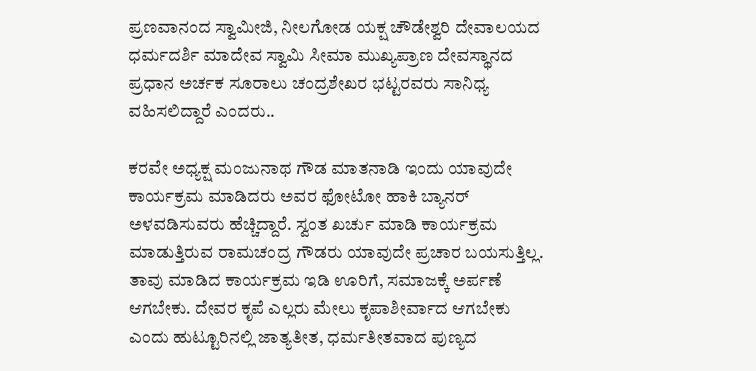ಪ್ರಣವಾನಂದ ಸ್ವಾಮೀಜಿ, ನೀಲಗೋಡ ಯಕ್ಷ ಚೌಡೇಶ್ವರಿ ದೇವಾಲಯದ ಧರ್ಮದರ್ಶಿ ಮಾದೇವ ಸ್ವಾಮಿ ಸೀಮಾ ಮುಖ್ಯಪ್ರಾಣ ದೇವಸ್ಥಾನದ ಪ್ರಧಾನ ಅರ್ಚಕ ಸೂರಾಲು ಚಂದ್ರಶೇಖರ ಭಟ್ಟರವರು ಸಾನಿಧ್ಯ ವಹಿಸಲಿದ್ದಾರೆ ಎಂದರು..

ಕರವೇ ಅಧ್ಯಕ್ಷ ಮಂಜುನಾಥ ಗೌಡ ಮಾತನಾಡಿ ಇಂದು ಯಾವುದೇ ಕಾರ್ಯಕ್ರಮ ಮಾಡಿದರು ಅವರ ಫೋಟೋ ಹಾಕಿ ಬ್ಯಾನರ್ ಅಳವಡಿಸುವರು ಹೆಚ್ಚಿದ್ದಾರೆ. ಸ್ವಂತ ಖರ್ಚು ಮಾಡಿ ಕಾರ್ಯಕ್ರಮ ಮಾಡುತ್ತಿರುವ ರಾಮಚಂದ್ರ ಗೌಡರು ಯಾವುದೇ ಪ್ರಚಾರ ಬಯಸುತ್ತಿಲ್ಲ. ತಾವು ಮಾಡಿದ ಕಾರ್ಯಕ್ರಮ ಇಡಿ ಊರಿಗೆ, ಸಮಾಜಕ್ಕೆ ಅರ್ಪಣೆ ಆಗಬೇಕು. ದೇವರ ಕೃಪೆ ಎಲ್ಲರು ಮೇಲು ಕೃಪಾಶೀರ್ವಾದ ಆಗಬೇಕು ಎಂದು ಹುಟ್ಟೂರಿನಲ್ಲಿ ಜಾತ್ಯತೀತ, ಧರ್ಮತೀತವಾದ ಪುಣ್ಯದ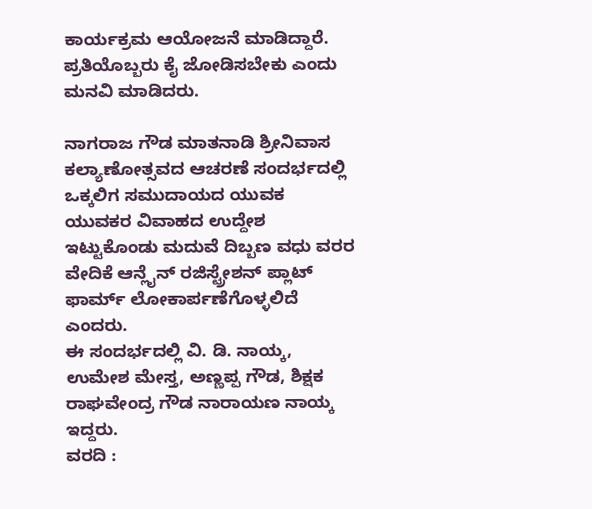ಕಾರ್ಯಕ್ರಮ ಆಯೋಜನೆ ಮಾಡಿದ್ದಾರೆ. ಪ್ರತಿಯೊಬ್ಬರು ಕೈ ಜೋಡಿಸಬೇಕು ಎಂದು ಮನವಿ ಮಾಡಿದರು.

ನಾಗರಾಜ ಗೌಡ ಮಾತನಾಡಿ ಶ್ರೀನಿವಾಸ ಕಲ್ಯಾಣೋತ್ಸವದ ಆಚರಣೆ ಸಂದರ್ಭದಲ್ಲಿ ಒಕ್ಕಲಿಗ ಸಮುದಾಯದ ಯುವಕ ಯುವಕರ ವಿವಾಹದ ಉದ್ದೇಶ ಇಟ್ಟುಕೊಂಡು ಮದುವೆ ದಿಬ್ಬಣ ವಧು ವರರ ವೇದಿಕೆ ಆನ್ಲೈನ್ ರಜಿಸ್ಟ್ರೇಶನ್ ಪ್ಲಾಟ್ ಫಾರ್ಮ್ ಲೋಕಾರ್ಪಣೆಗೊಳ್ಳಲಿದೆ ಎಂದರು.
ಈ ಸಂದರ್ಭದಲ್ಲಿ ವಿ. ಡಿ. ನಾಯ್ಕ, ಉಮೇಶ ಮೇಸ್ತ, ಅಣ್ಣಪ್ಪ ಗೌಡ, ಶಿಕ್ಷಕ ರಾಘವೇಂದ್ರ ಗೌಡ ನಾರಾಯಣ ನಾಯ್ಕ ಇದ್ದರು.
ವರದಿ :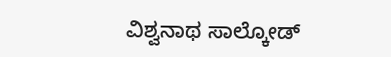ವಿಶ್ವನಾಥ ಸಾಲ್ಕೋಡ್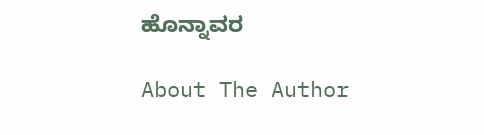ಹೊನ್ನಾವರ

About The Author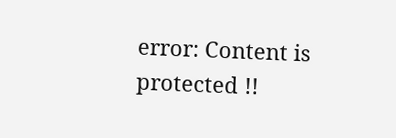error: Content is protected !!